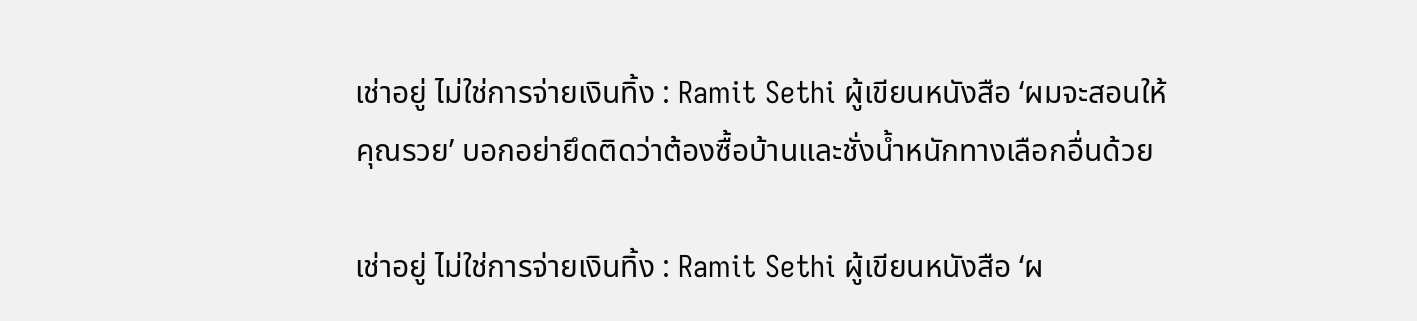เช่าอยู่ ไม่ใช่การจ่ายเงินทิ้ง : Ramit Sethi ผู้เขียนหนังสือ ‘ผมจะสอนให้คุณรวย’ บอกอย่ายึดติดว่าต้องซื้อบ้านและชั่งน้ำหนักทางเลือกอื่นด้วย

เช่าอยู่ ไม่ใช่การจ่ายเงินทิ้ง : Ramit Sethi ผู้เขียนหนังสือ ‘ผ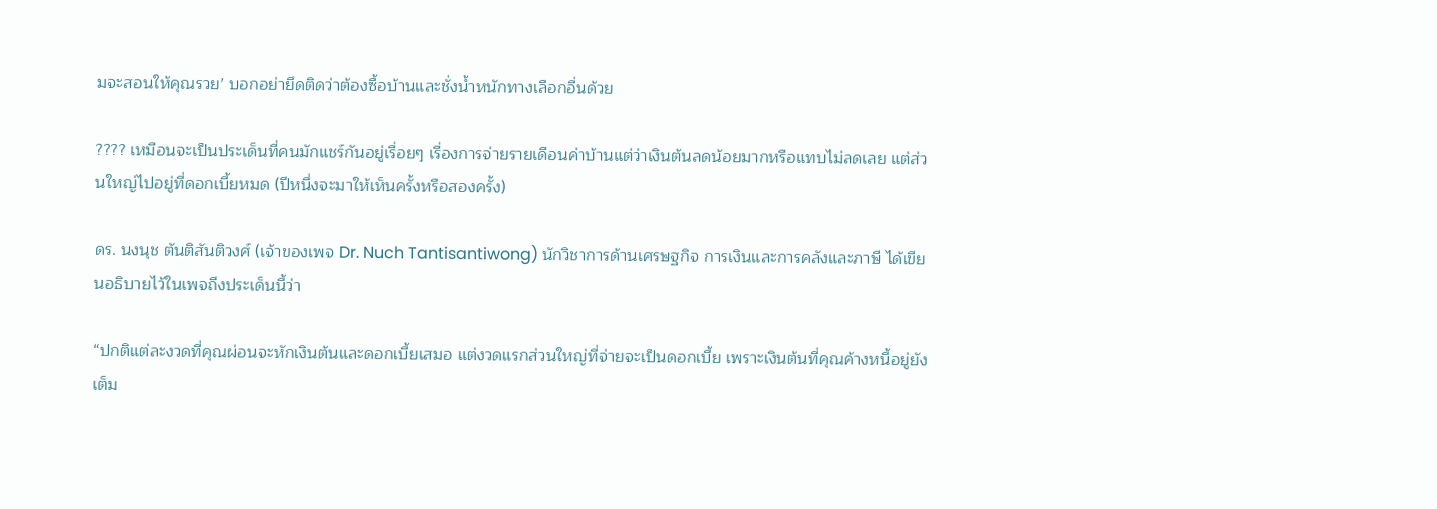มจะสอนให้คุณรวย’ บอกอย่ายึดติดว่าต้องซื้อบ้านและชั่งน้ำหนักทางเลือกอื่นด้วย

???? เหมือนจะเป็นประเด็นที่คนมักแชร์กันอยู่เรื่อยๆ เรื่องการจ่ายรายเดือนค่าบ้านแต่ว่าเงินต้นลดน้อยมากหรือแทบไม่ลดเลย แต่ส่วนใหญ่ไปอยู่ที่ดอกเบี้ยหมด (ปีหนึ่งจะมาให้เห็นครั้งหรือสองครั้ง)

ดร. นงนุช ตันติสันติวงศ์ (เจ้าของเพจ Dr. Nuch Tantisantiwong) นักวิชาการด้านเศรษฐกิจ การเงินและการคลังและภาษี ได้เขียนอธิบายไว้ในเพจถึงประเด็นนี้ว่า

“ปกติแต่ละงวดที่คุณผ่อนจะหักเงินต้นและดอกเบี้ยเสมอ แต่งวดแรกส่วนใหญ่ที่จ่ายจะเป็นดอกเบี้ย เพราะเงินต้นที่คุณค้างหนี้อยู่ยังเต็ม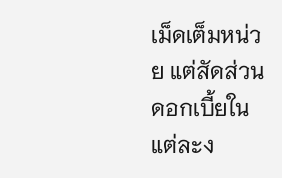เม็ดเต็มหน่วย แต่สัดส่วนดอกเบี้ยในแต่ละง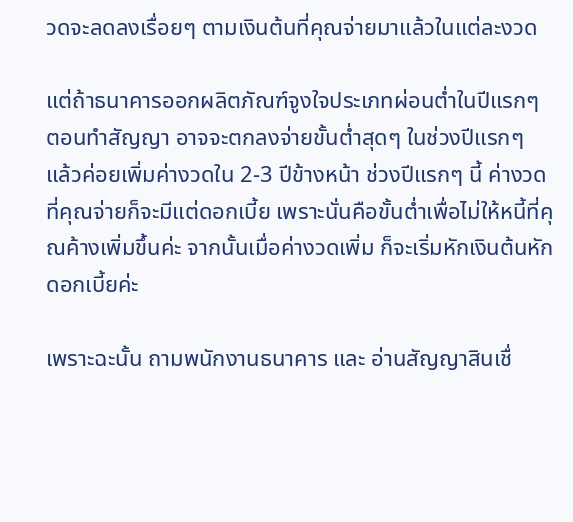วดจะลดลงเรื่อยๆ ตามเงินต้นที่คุณจ่ายมาแล้วในแต่ละงวด

แต่ถ้าธนาคารออกผลิตภัณฑ์จูงใจประเภทผ่อนต่ำในปีแรกๆ ตอนทำสัญญา อาจจะตกลงจ่ายขั้นต่ำสุดๆ ในช่วงปีแรกๆ แล้วค่อยเพิ่มค่างวดใน 2-3 ปีข้างหน้า ช่วงปีแรกๆ นี้ ค่างวดที่คุณจ่ายก็จะมีแต่ดอกเบี้ย เพราะนั่นคือขั้นต่ำเพื่อไม่ให้หนี้ที่คุณค้างเพิ่มขึ้นค่ะ จากนั้นเมื่อค่างวดเพิ่ม ก็จะเริ่มหักเงินต้นหักดอกเบี้ยค่ะ

เพราะฉะนั้น ถามพนักงานธนาคาร และ อ่านสัญญาสินเชื่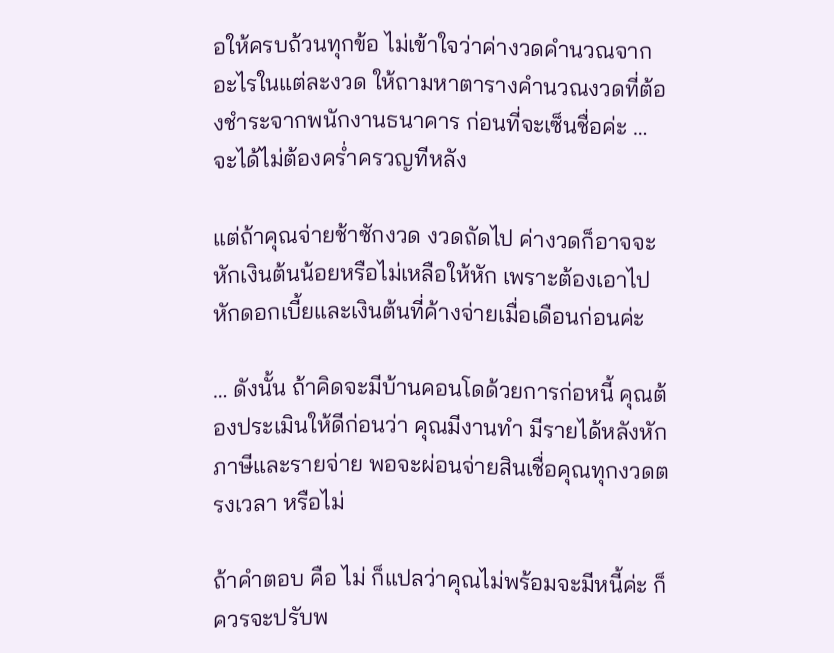อให้ครบถ้วนทุกข้อ ไม่เข้าใจว่าค่างวดคำนวณจากอะไรในแต่ละงวด ให้ถามหาตารางคำนวณงวดที่ต้องชำระจากพนักงานธนาคาร ก่อนที่จะเซ็นชื่อค่ะ … จะได้ไม่ต้องคร่ำครวญทีหลัง

แต่ถ้าคุณจ่ายช้าซักงวด งวดถัดไป ค่างวดก็อาจจะหักเงินต้นน้อยหรือไม่เหลือให้หัก เพราะต้องเอาไปหักดอกเบี้ยและเงินต้นที่ค้างจ่ายเมื่อเดือนก่อนค่ะ

… ดังนั้น ถ้าคิดจะมีบ้านคอนโดด้วยการก่อหนี้ คุณต้องประเมินให้ดีก่อนว่า คุณมีงานทำ มีรายได้หลังหักภาษีและรายจ่าย พอจะผ่อนจ่ายสินเชื่อคุณทุกงวดตรงเวลา หรือไม่

ถ้าคำตอบ คือ ไม่ ก็แปลว่าคุณไม่พร้อมจะมีหนี้ค่ะ ก็ควรจะปรับพ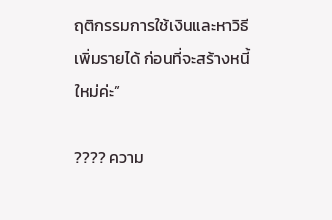ฤติกรรมการใช้เงินและหาวิธีเพิ่มรายได้ ก่อนที่จะสร้างหนี้ใหม่ค่ะ”

???? ความ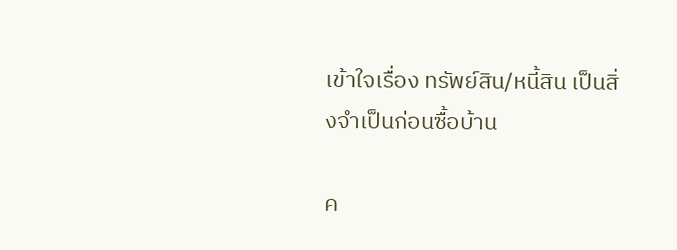เข้าใจเรื่อง ทรัพย์สิน/หนี้สิน เป็นสิ่งจำเป็นก่อนซื้อบ้าน

ค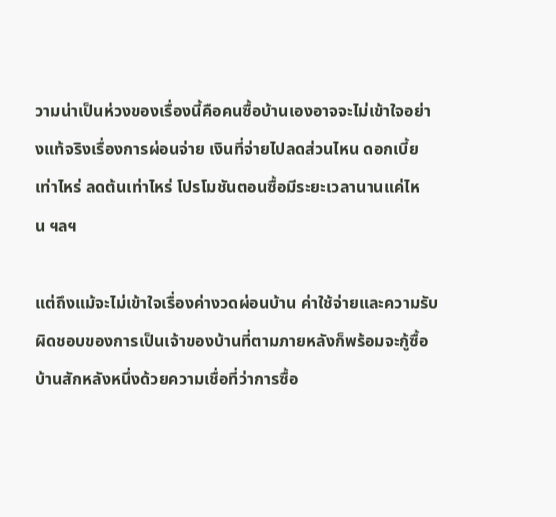วามน่าเป็นห่วงของเรื่องนี้คือคนซื้อบ้านเองอาจจะไม่เข้าใจอย่างแท้จริงเรื่องการผ่อนจ่าย เงินที่จ่ายไปลดส่วนไหน ดอกเบี้ยเท่าไหร่ ลดต้นเท่าไหร่ โปรโมชันตอนซื้อมีระยะเวลานานแค่ไหน ฯลฯ

แต่ถึงแม้จะไม่เข้าใจเรื่องค่างวดผ่อนบ้าน ค่าใช้จ่ายและความรับผิดชอบของการเป็นเจ้าของบ้านที่ตามภายหลังก็พร้อมจะกู้ซื้อบ้านสักหลังหนึ่งด้วยความเชื่อที่ว่าการซื้อ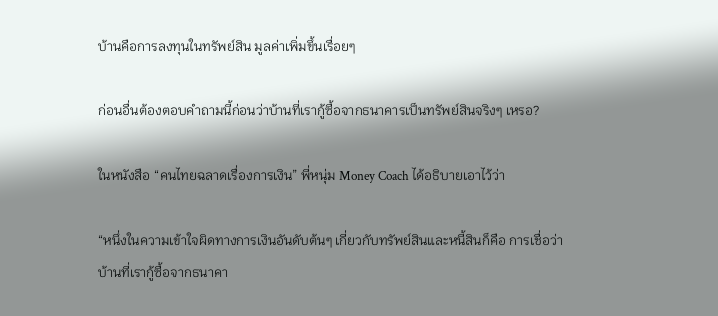บ้านคือการลงทุนในทรัพย์สิน มูลค่าเพิ่มขึ้นเรื่อยๆ

ก่อนอื่นต้องตอบคำถามนี้ก่อนว่าบ้านที่เรากู้ซื้อจากธนาคารเป็นทรัพย์สินจริงๆ เหรอ?

ในหนังสือ “คนไทยฉลาดเรื่องการเงิน” พี่หนุ่ม Money Coach ได้อธิบายเอาไว้ว่า

“หนึ่งในความเข้าใจผิดทางการเงินอันดับต้นๆ เกี่ยวกับทรัพย์สินและหนี้สินก็คือ การเชื่อว่าบ้านที่เรากู้ซื้อจากธนาคา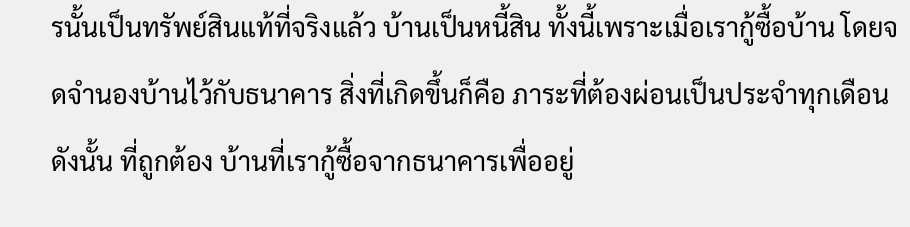รนั้นเป็นทรัพย์สินแท้ที่จริงแล้ว บ้านเป็นหนี้สิน ทั้งนี้เพราะเมื่อเรากู้ซื้อบ้าน โดยจดจำนองบ้านไว้กับธนาคาร สิ่งที่เกิดขึ้นก็คือ ภาระที่ต้องผ่อนเป็นประจำทุกเดือน ดังนั้น ที่ถูกต้อง บ้านที่เรากู้ซื้อจากธนาคารเพื่ออยู่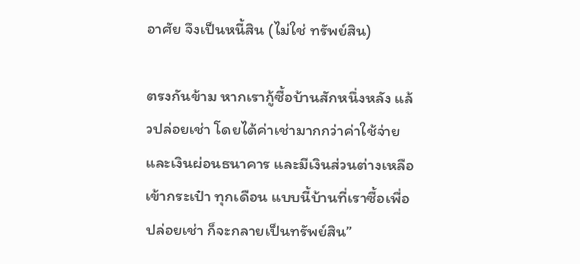อาศัย จึงเป็นหนี้สิน (ไม่ใช่ ทรัพย์สิน)

ตรงกันข้าม หากเรากู้ซื้อบ้านสักหนึ่งหลัง แล้วปล่อยเช่า โดยได้ค่าเช่ามากกว่าค่าใช้จ่ายและเงินผ่อนธนาคาร และมีเงินส่วนต่างเหลือเข้ากระเป๋า ทุกเดือน แบบนี้บ้านที่เราซื้อเพื่อปล่อยเช่า ก็จะกลายเป็นทรัพย์สิน”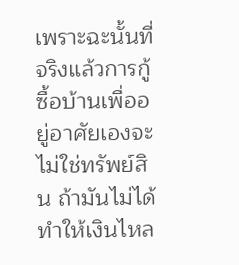เพราะฉะนั้นที่จริงแล้วการกู้ซื้อบ้านเพื่ออยู่อาศัยเองจะไม่ใช่ทรัพย์สิน ถ้ามันไม่ได้ทำให้เงินไหล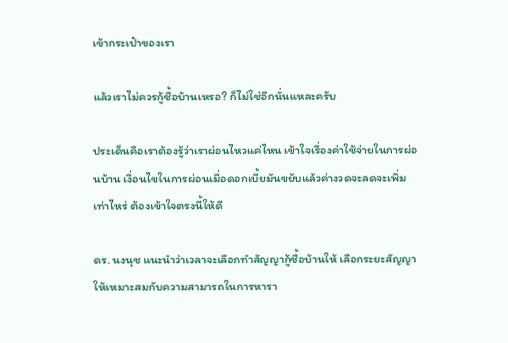เข้ากระเป๋าของเรา

แล้วเราไม่ควรกู้ซื้อบ้านเหรอ? ก็ไม่ใช่อีกนั่นแหละครับ

ประเด็นคือเราต้องรู้ว่าเราผ่อนไหวแค่ไหน เข้าใจเรื่องค่าใช้จ่ายในการผ่อนบ้าน เงื่อนไขในการผ่อนเมื่อดอกเบี้ยมันขยับแล้วค่างวดจะลดจะเพิ่มเท่าไหร่ ต้องเข้าใจตรงนี้ให้ดี

ดร. นงนุช แนะนำว่าเวลาจะเลือกทำสัญญากู้ซื้อบ้านให้ เลือกระยะสัญญาให้เหมาะสมกับความสามารถในการหารา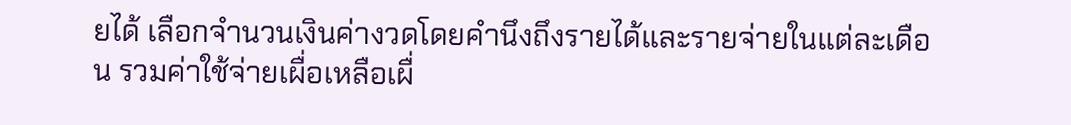ยได้ เลือกจำนวนเงินค่างวดโดยคำนึงถึงรายได้และรายจ่ายในแต่ละเดือน รวมค่าใช้จ่ายเผื่อเหลือเผื่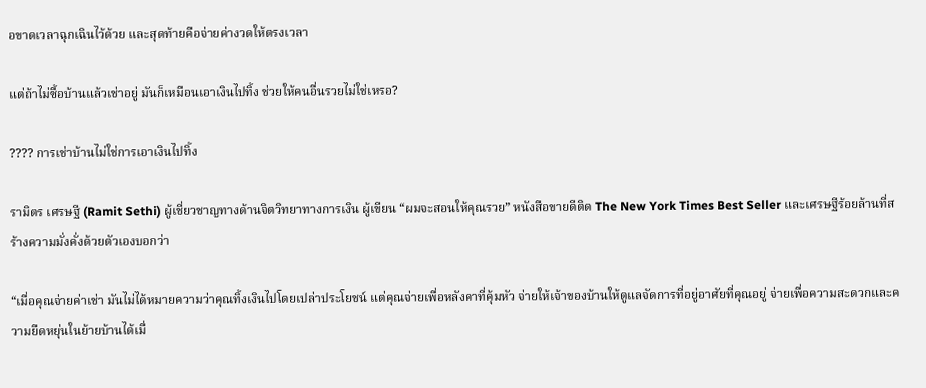อขาดเวลาฉุกเฉินไว้ด้วย และสุดท้ายคือจ่ายค่างวดให้ตรงเวลา

แต่ถ้าไม่ซื้อบ้านแล้วเช่าอยู่ มันก็เหมือนเอาเงินไปทิ้ง ช่วยให้คนอื่นรวยไม่ใช่เหรอ?

???? การเช่าบ้านไม่ใช่การเอาเงินไปทิ้ง

รามิตร เศรษฐี (Ramit Sethi) ผู้เชี่ยวชาญทางด้านจิตวิทยาทางการเงิน ผู้เขียน “ผมจะสอนให้คุณรวย” หนังสือขายดีติด The New York Times Best Seller และเศรษฐีร้อยล้านที่สร้างความมั่งคั่งด้วยตัวเองบอกว่า

“เมื่อคุณจ่ายค่าเช่า มันไม่ได้หมายความว่าคุณทิ้งเงินไปโดยเปล่าประโยชน์ แต่คุณจ่ายเพื่อหลังคาที่คุ้มหัว จ่ายให้เจ้าของบ้านให้ดูแลจัดการที่อยู่อาศัยที่คุณอยู่ จ่ายเพื่อความสะดวกและความยืดหยุ่นในย้ายบ้านได้เมื่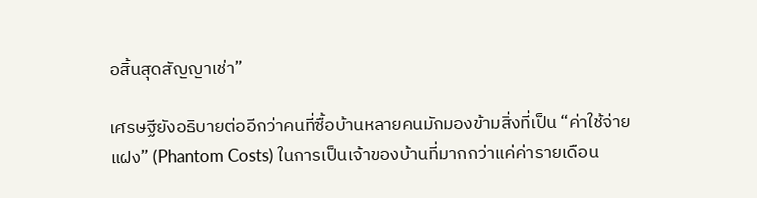อสิ้นสุดสัญญาเช่า”

เศรษฐียังอธิบายต่ออีกว่าคนที่ซื้อบ้านหลายคนมักมองข้ามสิ่งที่เป็น “ค่าใช้จ่ายแฝง” (Phantom Costs) ในการเป็นเจ้าของบ้านที่มากกว่าแค่ค่ารายเดือน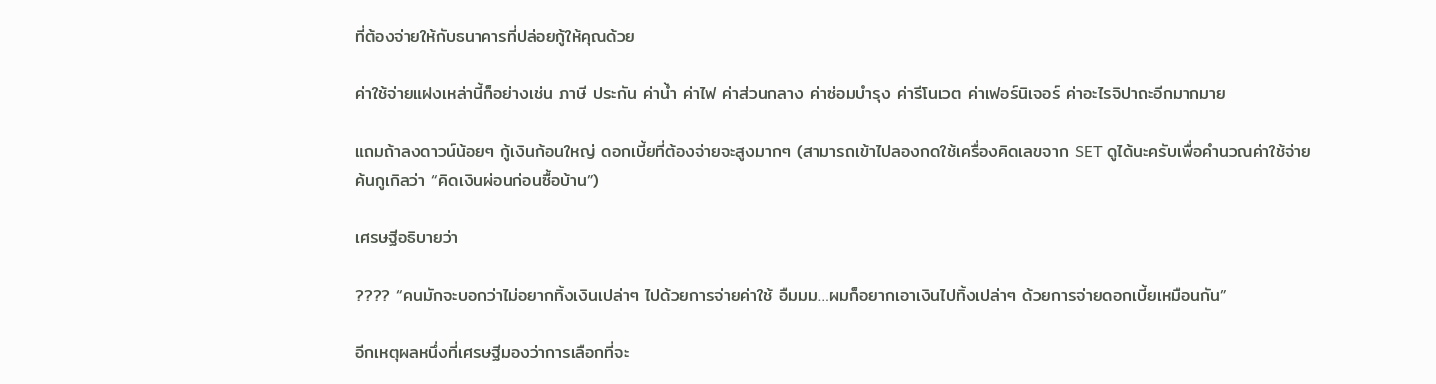ที่ต้องจ่ายให้กับธนาคารที่ปล่อยกู้ให้คุณด้วย

ค่าใช้จ่ายแฝงเหล่านี้ก็อย่างเช่น ภาษี ประกัน ค่าน้ำ ค่าไฟ ค่าส่วนกลาง ค่าซ่อมบำรุง ค่ารีโนเวต ค่าเฟอร์นิเจอร์ ค่าอะไรจิปาถะอีกมากมาย

แถมถ้าลงดาวน์น้อยๆ กู้เงินก้อนใหญ่ ดอกเบี้ยที่ต้องจ่ายจะสูงมากๆ (สามารถเข้าไปลองกดใช้เครื่องคิดเลขจาก SET ดูได้นะครับเพื่อคำนวณค่าใช้จ่ายค้นกูเกิลว่า “คิดเงินผ่อนก่อนซื้อบ้าน”)

เศรษฐีอธิบายว่า

???? “คนมักจะบอกว่าไม่อยากทิ้งเงินเปล่าๆ ไปด้วยการจ่ายค่าใช้ อืมมม…ผมก็อยากเอาเงินไปทิ้งเปล่าๆ ด้วยการจ่ายดอกเบี้ยเหมือนกัน”

อีกเหตุผลหนึ่งที่เศรษฐีมองว่าการเลือกที่จะ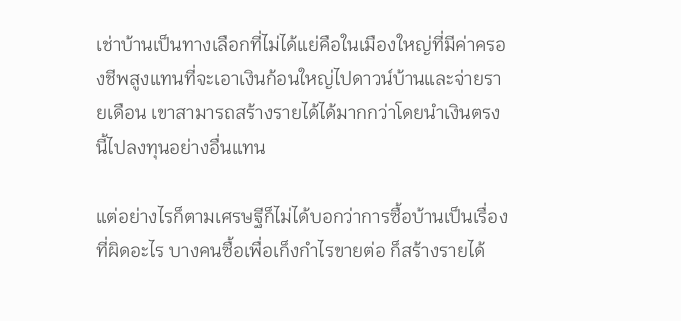เช่าบ้านเป็นทางเลือกที่ไม่ได้แย่คือในเมืองใหญ่ที่มีค่าครองชีพสูงแทนที่จะเอาเงินก้อนใหญ่ไปดาวน์บ้านและจ่ายรายเดือน เขาสามารถสร้างรายได้ได้มากกว่าโดยนำเงินตรงนี้ไปลงทุนอย่างอื่นแทน

แต่อย่างไรก็ตามเศรษฐีก็ไม่ได้บอกว่าการซื้อบ้านเป็นเรื่องที่ผิดอะไร บางคนซื้อเพื่อเก็งกำไรขายต่อ ก็สร้างรายได้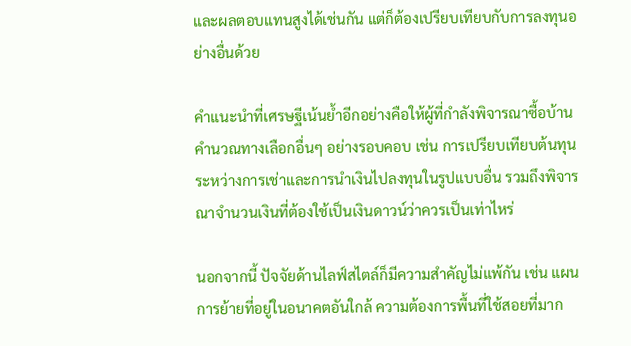และผลตอบแทนสูงได้เช่นกัน แต่ก็ต้องเปรียบเทียบกับการลงทุนอย่างอื่นด้วย

คำแนะนำที่เศรษฐีเน้นย้ำอีกอย่างคือให้ผู้ที่กำลังพิจารณาซื้อบ้านคำนวณทางเลือกอื่นๆ อย่างรอบคอบ เช่น การเปรียบเทียบต้นทุนระหว่างการเช่าและการนำเงินไปลงทุนในรูปแบบอื่น รวมถึงพิจารณาจำนวนเงินที่ต้องใช้เป็นเงินดาวน์ว่าควรเป็นเท่าไหร่

นอกจากนี้ ปัจจัยด้านไลฟ์สไตล์ก็มีความสำคัญไม่แพ้กัน เช่น แผนการย้ายที่อยู่ในอนาคตอันใกล้ ความต้องการพื้นที่ใช้สอยที่มาก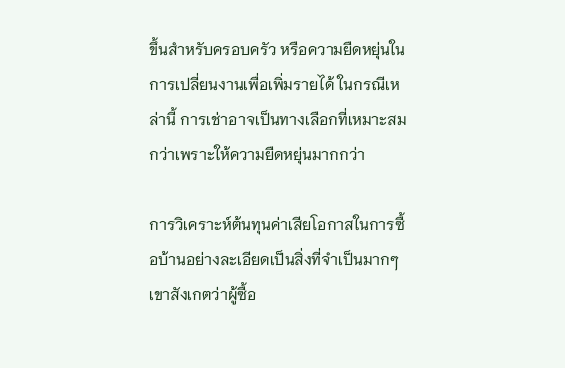ขึ้นสำหรับครอบครัว หรือความยืดหยุ่นในการเปลี่ยนงานเพื่อเพิ่มรายได้ ในกรณีเหล่านี้ การเช่าอาจเป็นทางเลือกที่เหมาะสมกว่าเพราะให้ความยืดหยุ่นมากกว่า

การวิเคราะห์ต้นทุนค่าเสียโอกาสในการซื้อบ้านอย่างละเอียดเป็นสิ่งที่จำเป็นมากๆ เขาสังเกตว่าผู้ซื้อ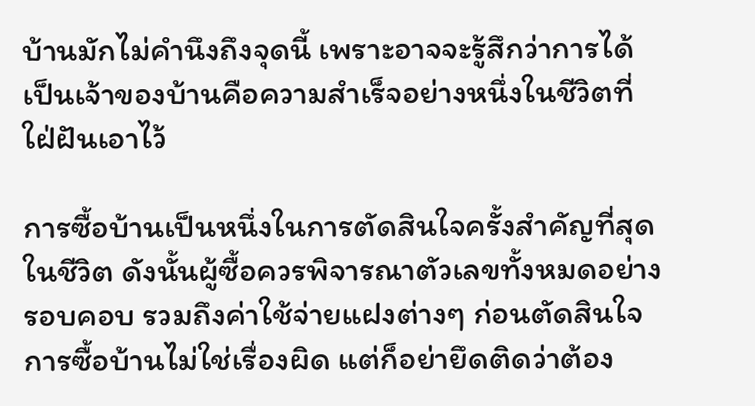บ้านมักไม่คำนึงถึงจุดนี้ เพราะอาจจะรู้สึกว่าการได้เป็นเจ้าของบ้านคือความสำเร็จอย่างหนึ่งในชีวิตที่ใฝ่ฝันเอาไว้

การซื้อบ้านเป็นหนึ่งในการตัดสินใจครั้งสำคัญที่สุดในชีวิต ดังนั้นผู้ซื้อควรพิจารณาตัวเลขทั้งหมดอย่างรอบคอบ รวมถึงค่าใช้จ่ายแฝงต่างๆ ก่อนตัดสินใจ การซื้อบ้านไม่ใช่เรื่องผิด แต่ก็อย่ายึดติดว่าต้อง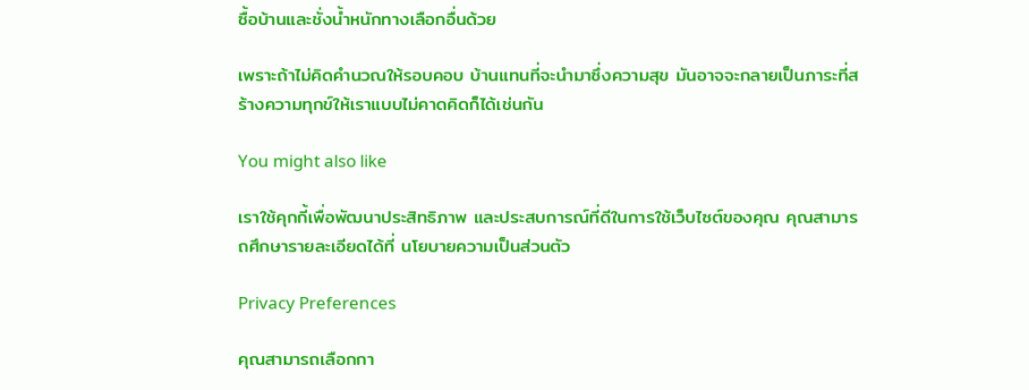ซื้อบ้านและชั่งน้ำหนักทางเลือกอื่นด้วย

เพราะถ้าไม่คิดคำนวณให้รอบคอบ บ้านแทนที่จะนำมาซึ่งความสุข มันอาจจะกลายเป็นภาระที่สร้างความทุกข์ให้เราแบบไม่คาดคิดก็ได้เช่นกัน

You might also like

เราใช้คุกกี้เพื่อพัฒนาประสิทธิภาพ และประสบการณ์ที่ดีในการใช้เว็บไซต์ของคุณ คุณสามารถศึกษารายละเอียดได้ที่ นโยบายความเป็นส่วนตัว

Privacy Preferences

คุณสามารถเลือกกา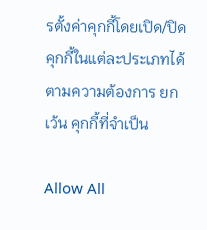รตั้งค่าคุกกี้โดยเปิด/ปิด คุกกี้ในแต่ละประเภทได้ตามความต้องการ ยกเว้น คุกกี้ที่จำเป็น

Allow All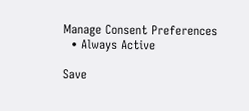Manage Consent Preferences
  • Always Active

Save